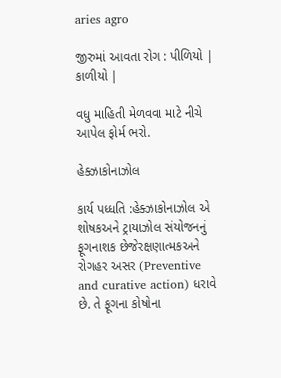aries agro

જીરુમાં આવતા રોગ : પીળિયો | કાળીયો |

વધુ માહિતી મેળવવા માટે નીચે આપેલ ફોર્મ ભરો.

હેક્ઝાકોનાઝોલ

કાર્ય પધ્ધતિ :હેક્ઝાકોનાઝોલ એ શોષકઅને ટ્રાયાઝોલ સંયોજનનું ફૂગનાશક છેજેરક્ષણાત્મકઅને રોગહર અસર (Preventive and curative action) ધરાવે છે. તે ફૂગના કોષોના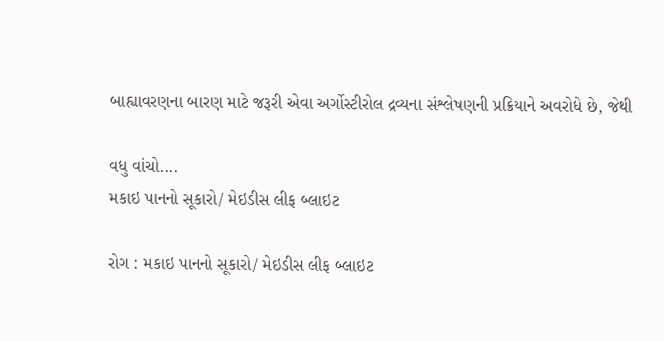બાહ્યાવરણના બારણ માટે જરૂરી એવા અર્ગોસ્ટીરોલ દ્રવ્યના સંશ્લેષણની પ્રક્રિયાને અવરોધે છે, જેથી

વધુ વાંચો....
મકાઇ પાનનો સૂકારો/ મેઇડીસ લીફ બ્લાઇટ

રોગ : મકાઇ પાનનો સૂકારો/ મેઇડીસ લીફ બ્લાઇટ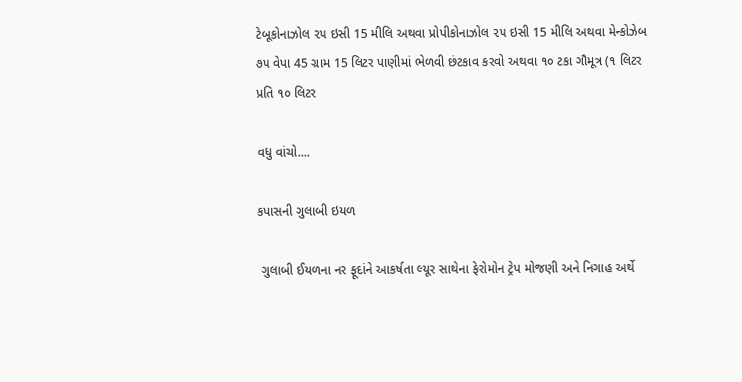ટેબૂકોનાઝોલ ૨૫ ઇસી 15 મીલિ અથવા પ્રોપીકોનાઝોલ ૨૫ ઇસી 15 મીલિ અથવા મેન્કોઝેબ ૭૫ વેપા 45 ગ્રામ 15 લિટર પાણીમાં ભેળવી છંટકાવ કરવો અથવા ૧૦ ટકા ગૌમૂત્ર (૧ લિટર પ્રતિ ૧૦ લિટર

વધુ વાંચો....

કપાસની ગુલાબી ઇયળ

 ગુલાબી ઈયળના નર ફૂદાંને આકર્ષતા લ્યૂર સાથેના ફેરોમોન ટ્રેપ મોજણી અને નિગાહ અર્થે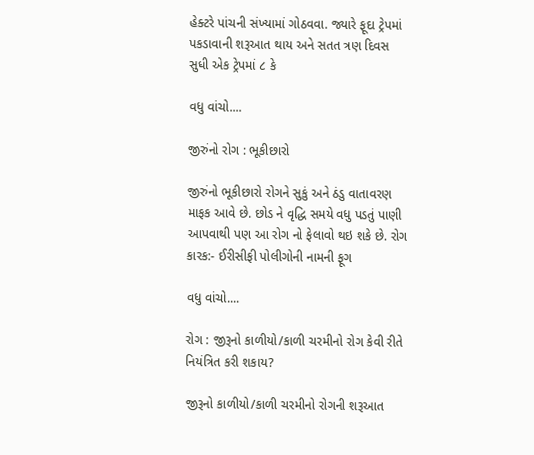હેક્ટરે પાંચની સંખ્યામાં ગોઠવવા. જ્યારે ફૂદા ટ્રેપમાં પકડાવાની શરૂઆત થાય અને સતત ત્રણ દિવસ સુધી એક ટ્રેપમાં ૮ કે

વધુ વાંચો....

જીરુંનો રોગ : ભૂકીછારો

જીરુંનો ભૂકીછારો રોગને સુકું અને ઠંડુ વાતાવરણ માફક આવે છે. છોડ ને વૃદ્ધિ સમયે વધુ પડતું પાણી આપવાથી પણ આ રોગ નો ફેલાવો થઇ શકે છે. રોગ કારક:- ઈરીસીફી પોલીગોની નામની ફૂગ

વધુ વાંચો....

રોગ : જીરૂનો કાળીયો/કાળી ચરમીનો રોગ કેવી રીતે નિયંત્રિત કરી શકાય?

જીરૂનો કાળીયો/કાળી ચરમીનો રોગની શરૂઆત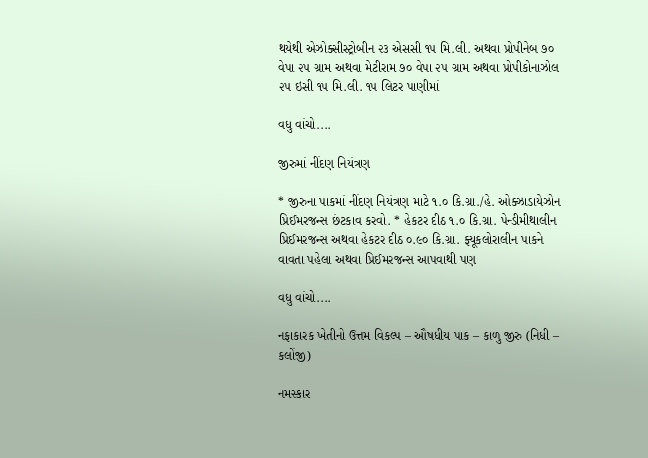થયેથી એઝોક્સીસ્ટ્રોબીન ૨૩ એસસી ૧૫ મિ.લી. અથવા પ્રોપીનેબ ૭૦ વેપા ૨૫ ગ્રામ અથવા મેટીરામ ૭૦ વેપા ૨૫ ગ્રામ અથવા પ્રોપીકોનાઝોલ ૨૫ ઇસી ૧૫ મિ.લી. ૧૫ લિટર પાણીમાં

વધુ વાંચો....

જીરુમાં નીંદણ નિયંત્રણ

* જીરુના પાકમાં નીંદણ નિયંત્રણ માટે ૧.૦ કિ.ગ્રા./હે. ઓક્ઝાડાયેઝોન પ્રિઈમરજન્સ છંટકાવ કરવો. * હેકટર દીઠ ૧.૦ કિ.ગ્રા. પેન્ડીમીથાલીન પ્રિઈમરજન્સ અથવા હેકટર દીઠ ૦.૯૦ કિ.ગ્રા. ફ્યૂકલોરાલીન પાકને વાવતા પહેલા અથવા પ્રિઈમરજન્સ આપવાથી પણ

વધુ વાંચો....

નફાકારક ખેતીનો ઉત્તમ વિકલ્પ – ઔષધીય પાક – કાળુ જીરુ (નિધી – કલોંજી)

નમસ્કાર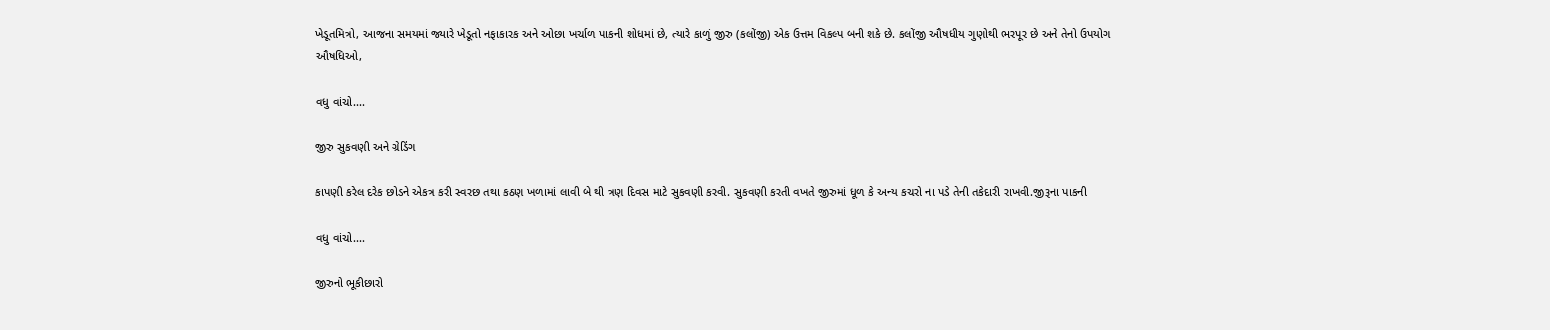ખેડૂતમિત્રો, આજના સમયમાં જ્યારે ખેડૂતો નફાકારક અને ઓછા ખર્ચાળ પાકની શોધમાં છે, ત્યારે કાળું જીરુ (કલોંજી) એક ઉત્તમ વિકલ્પ બની શકે છે. કલોંજી ઔષધીય ગુણોથી ભરપૂર છે અને તેનો ઉપયોગ ઔષધિઓ,

વધુ વાંચો....

જીરુ સુકવણી અને ગ્રેડિંગ

કાપણી કરેલ દરેક છોડને એકત્ર કરી સ્વરછ તથા કઠણ ખળામાં લાવી બે થી ત્રણ દિવસ માટે સુકવણી કરવી. સુકવણી કરતી વખતે જીરુમાં ધૂળ કે અન્ય કચરો ના પડે તેની તકેદારી રાખવી.જીરૂના પાકની

વધુ વાંચો....

જીરુનો ભૂકીછારો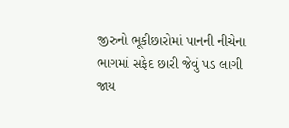જીરુનો ભૂકીછારોમાં પાનની નીચેના ભાગમાં સફેદ છારી જેવું પડ લાગી જાય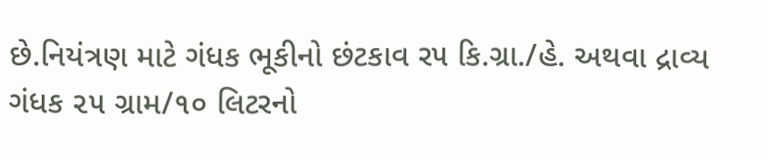છે.નિયંત્રણ માટે ગંધક ભૂકીનો છંટકાવ ર૫ કિ.ગ્રા./હે. અથવા દ્રાવ્ય ગંધક ૨૫ ગ્રામ/૧૦ લિટરનો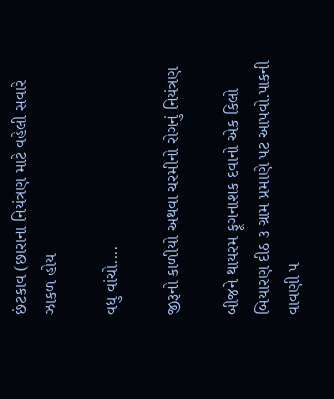છંટકાવ (છારાના નિયંત્રણ માટે વહેલી સવારે ઝાકળ હોય

વધુ વાંચો....

જીરૂનો કાળીયો અથવા ચરમીનો રોગનું નિયંત્રણ

બીજને થાયરમ ફૂગનાશક દવાનો એક કિલો બિયારણ દીઠ ૩ ગ્રામ પ્રમાણે પટ આપવો.પાકની વાવણી ૫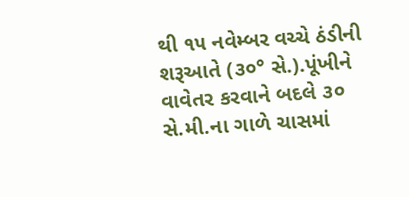થી ૧૫ નવેમ્બર વચ્ચે ઠંડીની શરૂઆતે (૩૦° સે.).પૂંખીને વાવેતર કરવાને બદલે ૩૦ સે.મી.ના ગાળે ચાસમાં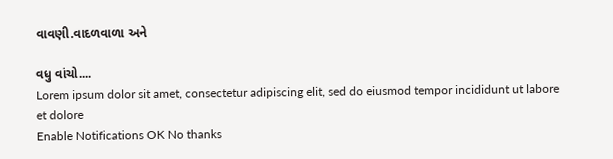વાવણી.વાદળવાળા અને

વધુ વાંચો....
Lorem ipsum dolor sit amet, consectetur adipiscing elit, sed do eiusmod tempor incididunt ut labore et dolore
Enable Notifications OK No thanks